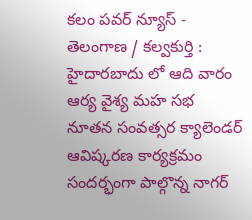కలం పవర్ న్యూస్ - తెలంగాణ / కల్వకుర్తి : హైదారబాదు లో ఆది వారం ఆర్య వైశ్య మహ సభ నూతన సంవత్సర క్యాలెండర్ ఆవిష్కరణ కార్యక్రమం సందర్భంగా పాల్గొన్న నాగర్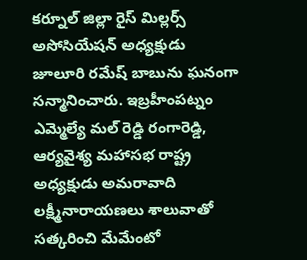కర్నూల్ జిల్లా రైస్ మిల్లర్స్ అసోసియేషన్ అధ్యక్షుడు జూలూరి రమేష్ బాబును ఘనంగా సన్మానించారు. ఇబ్రహీంపట్నం ఎమ్మెల్యే మల్ రెడ్డి రంగారెడ్డి, ఆర్యవైశ్య మహాసభ రాష్ట్ర అధ్యక్షుడు అమరావాది లక్ష్మీనారాయణలు శాలువాతో సత్కరించి మేమేంటో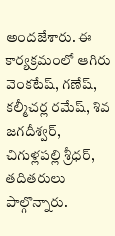అందజేశారు. ఈ కార్యక్రమంలో ఆగిరు వెంకటేష్, గణేష్, కల్మీచర్ల రమేష్, శివ జగదీశ్వర్, చిగుళ్లపల్లి శ్రీధర్, తదితరులు పాల్గొన్నారు.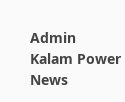Admin
Kalam Power News